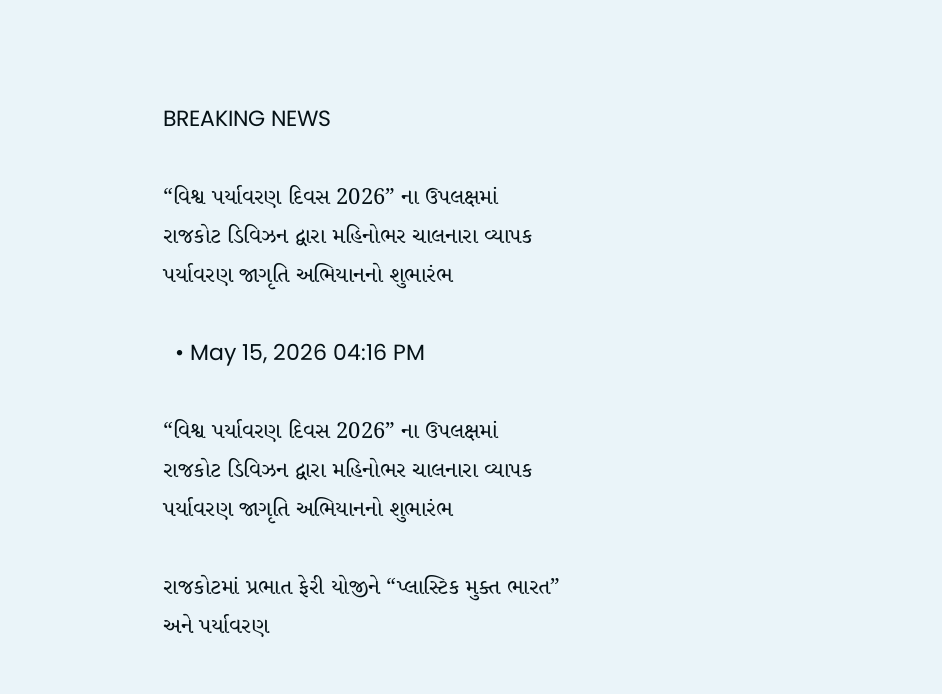BREAKING NEWS

“વિશ્વ પર્યાવરણ દિવસ 2026” ના ઉપલક્ષમાં રાજકોટ ડિવિઝન દ્વારા મહિનોભર ચાલનારા વ્યાપક પર્યાવરણ જાગૃતિ અભિયાનનો શુભારંભ

  • May 15, 2026 04:16 PM

“વિશ્વ પર્યાવરણ દિવસ 2026” ના ઉપલક્ષમાં રાજકોટ ડિવિઝન દ્વારા મહિનોભર ચાલનારા વ્યાપક પર્યાવરણ જાગૃતિ અભિયાનનો શુભારંભ

રાજકોટમાં પ્રભાત ફેરી યોજીને “પ્લાસ્ટિક મુક્ત ભારત” અને પર્યાવરણ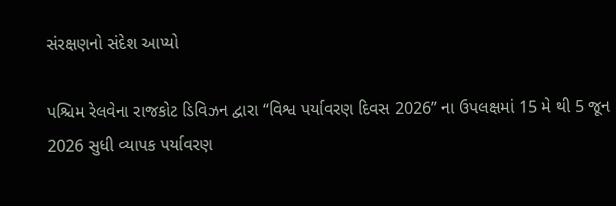સંરક્ષણનો સંદેશ આપ્યો

પશ્ચિમ રેલવેના રાજકોટ ડિવિઝન દ્વારા “વિશ્વ પર્યાવરણ દિવસ 2026” ના ઉપલક્ષમાં 15 મે થી 5 જૂન 2026 સુધી વ્યાપક પર્યાવરણ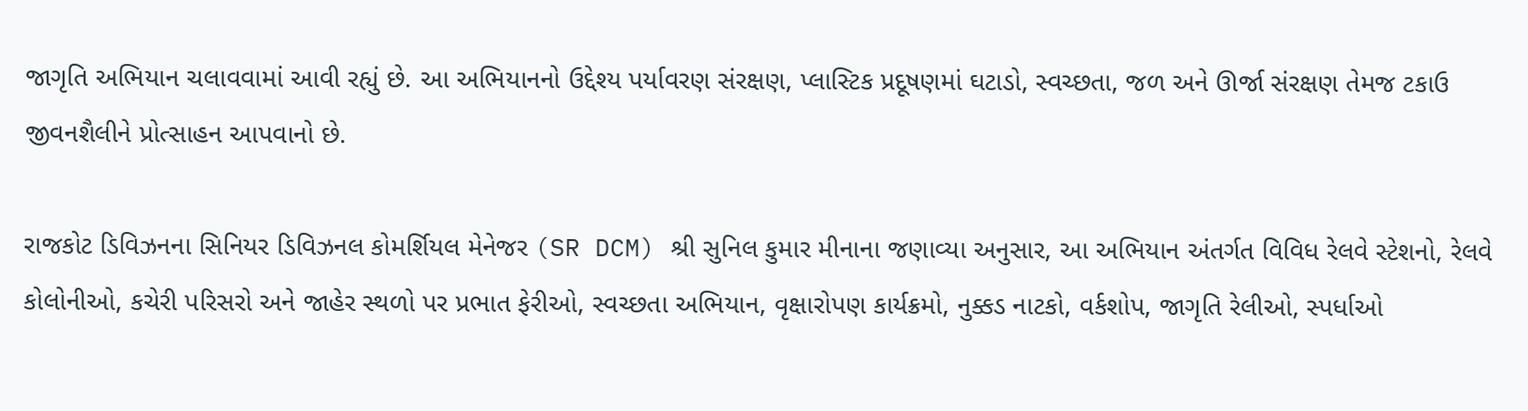જાગૃતિ અભિયાન ચલાવવામાં આવી રહ્યું છે. આ અભિયાનનો ઉદ્દેશ્ય પર્યાવરણ સંરક્ષણ, પ્લાસ્ટિક પ્રદૂષણમાં ઘટાડો, સ્વચ્છતા, જળ અને ઊર્જા સંરક્ષણ તેમજ ટકાઉ જીવનશૈલીને પ્રોત્સાહન આપવાનો છે.

રાજકોટ ડિવિઝનના સિનિયર ડિવિઝનલ કોમર્શિયલ મેનેજર (SR DCM) શ્રી સુનિલ કુમાર મીનાના જણાવ્યા અનુસાર, આ અભિયાન અંતર્ગત વિવિધ રેલવે સ્ટેશનો, રેલવે કોલોનીઓ, કચેરી પરિસરો અને જાહેર સ્થળો પર પ્રભાત ફેરીઓ, સ્વચ્છતા અભિયાન, વૃક્ષારોપણ કાર્યક્રમો, નુક્કડ નાટકો, વર્કશોપ, જાગૃતિ રેલીઓ, સ્પર્ધાઓ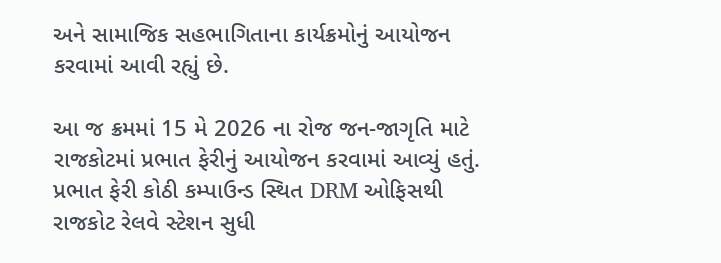અને સામાજિક સહભાગિતાના કાર્યક્રમોનું આયોજન કરવામાં આવી રહ્યું છે.

આ જ ક્રમમાં 15 મે 2026 ના રોજ જન-જાગૃતિ માટે રાજકોટમાં પ્રભાત ફેરીનું આયોજન કરવામાં આવ્યું હતું. પ્રભાત ફેરી કોઠી કમ્પાઉન્ડ સ્થિત DRM ઓફિસથી રાજકોટ રેલવે સ્ટેશન સુધી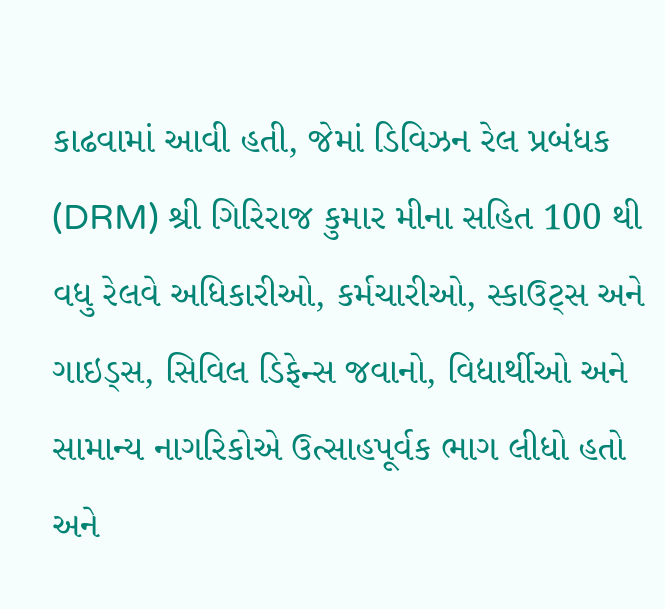કાઢવામાં આવી હતી, જેમાં ડિવિઝન રેલ પ્રબંધક (DRM) શ્રી ગિરિરાજ કુમાર મીના સહિત 100 થી વધુ રેલવે અધિકારીઓ, કર્મચારીઓ, સ્કાઉટ્સ અને ગાઇડ્સ, સિવિલ ડિફેન્સ જવાનો, વિદ્યાર્થીઓ અને સામાન્ય નાગરિકોએ ઉત્સાહપૂર્વક ભાગ લીધો હતો અને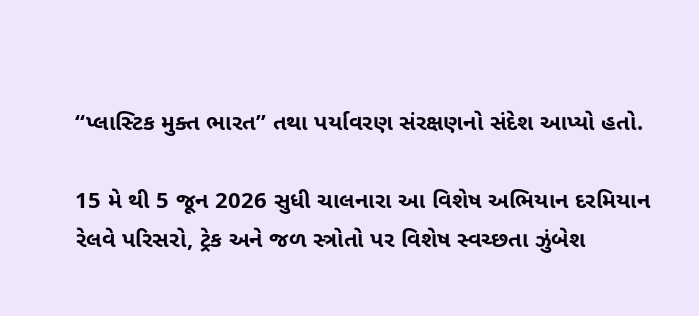“પ્લાસ્ટિક મુક્ત ભારત” તથા પર્યાવરણ સંરક્ષણનો સંદેશ આપ્યો હતો.

15 મે થી 5 જૂન 2026 સુધી ચાલનારા આ વિશેષ અભિયાન દરમિયાન રેલવે પરિસરો, ટ્રેક અને જળ સ્ત્રોતો પર વિશેષ સ્વચ્છતા ઝુંબેશ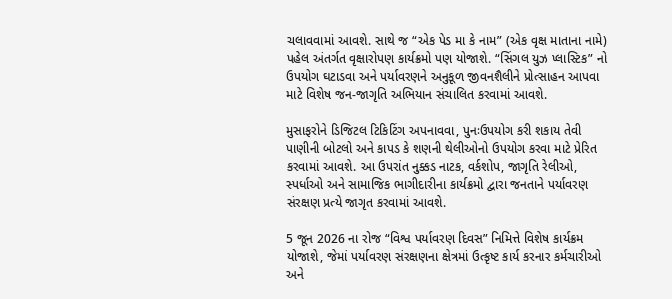ચલાવવામાં આવશે. સાથે જ “એક પેડ મા કે નામ” (એક વૃક્ષ માતાના નામે) પહેલ અંતર્ગત વૃક્ષારોપણ કાર્યક્રમો પણ યોજાશે. “સિંગલ યુઝ પ્લાસ્ટિક” નો ઉપયોગ ઘટાડવા અને પર્યાવરણને અનુકૂળ જીવનશૈલીને પ્રોત્સાહન આપવા માટે વિશેષ જન-જાગૃતિ અભિયાન સંચાલિત કરવામાં આવશે.

મુસાફરોને ડિજિટલ ટિકિટિંગ અપનાવવા, પુનઃઉપયોગ કરી શકાય તેવી પાણીની બોટલો અને કાપડ કે શણની થેલીઓનો ઉપયોગ કરવા માટે પ્રેરિત કરવામાં આવશે. આ ઉપરાંત નુક્કડ નાટક, વર્કશોપ, જાગૃતિ રેલીઓ, સ્પર્ધાઓ અને સામાજિક ભાગીદારીના કાર્યક્રમો દ્વારા જનતાને પર્યાવરણ સંરક્ષણ પ્રત્યે જાગૃત કરવામાં આવશે.

5 જૂન 2026 ના રોજ “વિશ્વ પર્યાવરણ દિવસ” નિમિત્તે વિશેષ કાર્યક્રમ યોજાશે, જેમાં પર્યાવરણ સંરક્ષણના ક્ષેત્રમાં ઉત્કૃષ્ટ કાર્ય કરનાર કર્મચારીઓ અને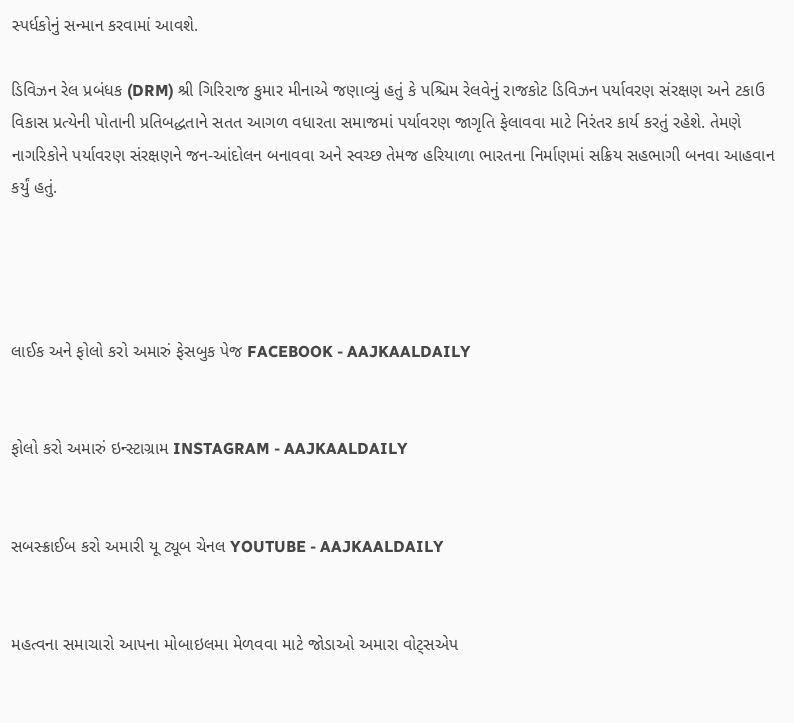સ્પર્ધકોનું સન્માન કરવામાં આવશે.

ડિવિઝન રેલ પ્રબંધક (DRM) શ્રી ગિરિરાજ કુમાર મીનાએ જણાવ્યું હતું કે પશ્ચિમ રેલવેનું રાજકોટ ડિવિઝન પર્યાવરણ સંરક્ષણ અને ટકાઉ વિકાસ પ્રત્યેની પોતાની પ્રતિબદ્ધતાને સતત આગળ વધારતા સમાજમાં પર્યાવરણ જાગૃતિ ફેલાવવા માટે નિરંતર કાર્ય કરતું રહેશે. તેમણે નાગરિકોને પર્યાવરણ સંરક્ષણને જન-આંદોલન બનાવવા અને સ્વચ્છ તેમજ હરિયાળા ભારતના નિર્માણમાં સક્રિય સહભાગી બનવા આહવાન કર્યું હતું.




લાઈક અને ફોલો કરો અમારું ફેસબુક પેજ FACEBOOK - AAJKAALDAILY


ફોલો કરો અમારું ઇન્સ્ટાગ્રામ INSTAGRAM - AAJKAALDAILY


સબસ્ક્રાઈબ કરો અમારી યૂ ટ્યૂબ ચેનલ YOUTUBE - AAJKAALDAILY


મહત્વના સમાચારો આપના મોબાઇલમા મેળવવા માટે જોડાઓ અમારા વોટ્સએપ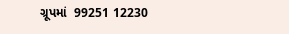ગ્રૂપમાં  99251 12230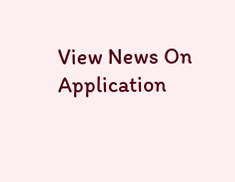View News On Application